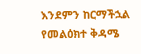እንደምን ከርማችኋል የመልዕክተ ቅዳሜ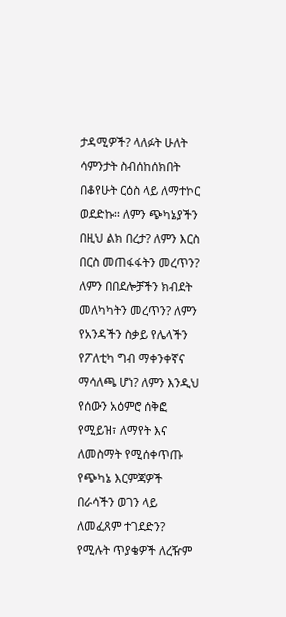ታዳሚዎች? ላለፉት ሁለት ሳምንታት ስብሰከሰክበት በቆየሁት ርዕስ ላይ ለማተኮር ወደድኩ፡፡ ለምን ጭካኔያችን በዚህ ልክ በረታ? ለምን እርስ በርስ መጠፋፋትን መረጥን? ለምን በበደሎቻችን ክብደት መለካካትን መረጥን? ለምን የአንዳችን ስቃይ የሌላችን የፖለቲካ ግብ ማቀንቀኛና ማሳለጫ ሆነ? ለምን እንዲህ የሰውን አዕምሮ ሰቅፎ የሚይዝ፣ ለማየት እና ለመስማት የሚሰቀጥጡ የጭካኔ እርምጃዎች በራሳችን ወገን ላይ ለመፈጸም ተገደድን? የሚሉት ጥያቄዎች ለረዥም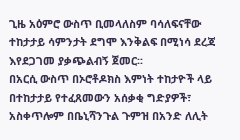ጊዜ አዕምሮ ውስጥ ቢመላለስም ባሳለፍናቸው ተከታታይ ሳምንታት ደግሞ እንቅልፍ በሚነሳ ደረጃ እየደጋገመ ያቃጭልብኝ ጀመር፡፡
በአርሲ ውስጥ በኦሮቶዶክስ እምነት ተከታዮች ላይ በተከታታይ የተፈጸመውን አሰቃቂ ግድያዎች፣ አስቀጥሎም በቤኒሻንጉል ጉምዝ በአንድ ለሊት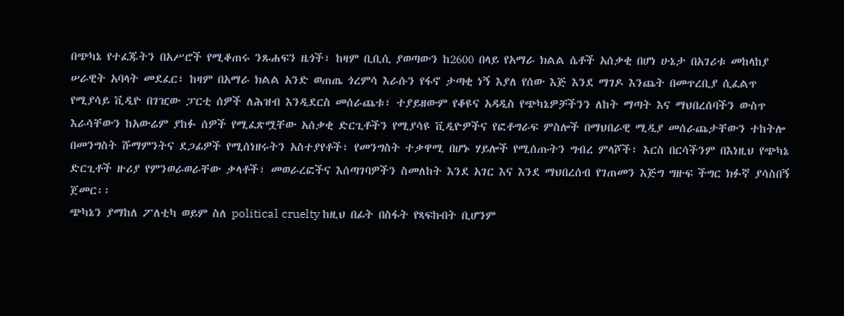በጭካኔ የተፈጁትን በአሥሮች የሚቆጠሩ ንጹሐፍን ዜጎች፣ ከዛም ቢቢሲ ያወጣውን ከ2600 በላይ የአማራ ክልል ሴቶች አሰቃቂ በሆነ ሁኔታ በአገሪቱ መከላከያ ሠራዊት አባላት መደፈር፣ ከዛም በአማራ ክልል አንድ ወጠጤ ጎረምሳ እራሱን የፋኖ ታጣቂ ነኝ እያለ የሰው እጅ እንደ ማገዶ እንጨት በመጥረቢያ ሲፈልጥ የሚያሳይ ቪዲዮ በገዢው ፓርቲ ሰዎች ለሕዝብ እንዲደርስ መሰራጨቱ፣ ተያይዘውም የቆዩና አዳዲስ የጭካኔዎቻችንን ለከት ማጣት እና ማህበረሰባችን ውስጥ እራሳቸውን ከአውሬም ያከፉ ሰዎች የሚፈጽሟቸው አሰቃቂ ድርጊቶችን የሚያሳዩ ቪዲዮዎችና የፎቶግራፍ ምስሎች በማህበራዊ ሚዲያ መሰራጨታቸውን ተከትሎ በመንግስት ሹማምንትና ደጋፊዎች የሚሰነዘሩትን አስተያየቶች፣ የመንግስት ተቃዋሚ በሆኑ ሃይሎች የሚሰጡትን ግብረ ምላሾች፣ እርስ በርሳችንም በእነዚህ የጭካኔ ድርጊቶች ዙሪያ የምንወራወራቸው ቃላቶች፣ መወራረፎችና እሰጣገባዎችን ስመለከት እንደ አገር እና እንደ ማህበረሰብ የገጠመን እጅግ ግዙፍ ችግር ክፉኛ ያሳስበኝ ጀመር፡፡
ጭካኔን ያማከለ ፖለቲካ ወይም ስለ political cruelty ከዚህ በፊት በስፋት የጻፍኩበት ቢሆንም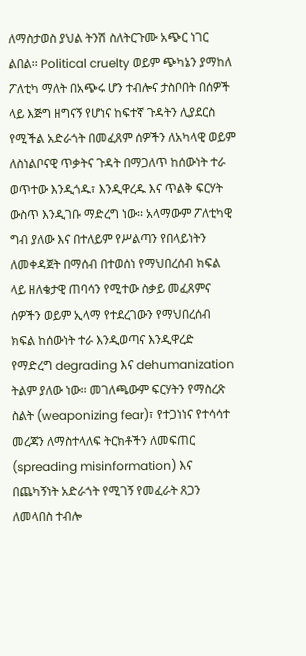ለማስታወስ ያህል ትንሽ ስለትርጉሙ አጭር ነገር ልበል፡፡ Political cruelty ወይም ጭካኔን ያማከለ ፖለቲካ ማለት በአጭሩ ሆን ተብሎና ታስቦበት በሰዎች ላይ እጅግ ዘግናኝ የሆነና ከፍተኛ ጉዳትን ሊያደርስ የሚችል አድራጎት በመፈጸም ሰዎችን ለአካላዊ ወይም ለስነልቦናዊ ጥቃትና ጉዳት በማጋለጥ ከሰውነት ተራ ወጥተው እንዲጎዱ፣ እንዲዋረዱ እና ጥልቅ ፍርሃት ውስጥ እንዲገቡ ማድረግ ነው፡፡ አላማውም ፖለቲካዊ ግብ ያለው እና በተለይም የሥልጣን የበላይነትን ለመቀዳጀት በማሰብ በተወሰነ የማህበረሰብ ክፍል ላይ ዘለቄታዊ ጠባሳን የሚተው ስቃይ መፈጸምና ሰዎችን ወይም ኢላማ የተደረገውን የማህበረሰብ ክፍል ከሰውነት ተራ እንዲወጣና እንዲዋረድ የማድረግ degrading እና dehumanization ትልም ያለው ነው፡፡ መገለጫውም ፍርሃትን የማስረጽ ስልት (weaponizing fear)፣ የተጋነነና የተሳሳተ መረጃን ለማስተላለፍ ትርክቶችን ለመፍጠር (spreading misinformation) እና በጨካኝነት አድራጎት የሚገኝ የመፈራት ጸጋን ለመላበስ ተብሎ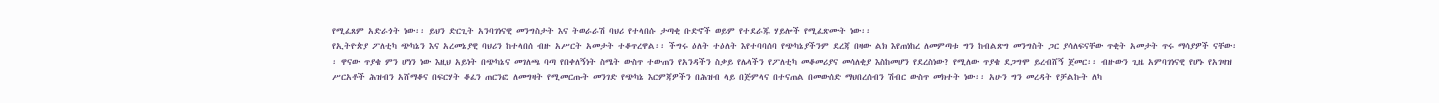የሚፈጸም አድራጎት ነው፡፡ ይህን ድርጊት አንባገነናዊ መንግስታት እና ትወራራሽ ባህሪ የተላበሱ ታጣቂ ቡድኖች ወይም የተደራጁ ሃይሎች የሚፈጽሙት ነው፡፡
የኢትዮጵያ ፖለቲካ ጭካኔን እና አረመኔያዊ ባህሪን ከተላበሰ ብዙ አሥርት አመታት ተቆጥረዋል፡፡ ችግሩ ዕለት ተዕለት እየተባባሰባ የጭካኔያችንም ደረጃ በዛው ልክ እየጠነከረ ለመምጣቱ ግን ከብልጽግ መንግስት ጋር ያሳለፍናቸው ጥቂት አመታት ጥሩ ማሳያዎች ናቸው፡፡ ዋናው ጥያቄ ምን ሆነን ነው እዚህ አይነት በጭካኔና መገለጫ ባጣ የበቀለኝነት ስሜት ውስጥ ተውጠን የአንዳችን ስቃይ የሌላችን የፖለቲካ መቆመሪያና መሳለቂያ እስከመሆን የደረስነው? የሚለው ጥያቄ ደጋግሞ ይረብሸኝ ጀመር፡፡ ብዙውን ጊዜ አምባገነናዊ የሆኑ የአገዛዝ ሥርአቶች ሕዝብን አሸማቆና በፍርሃት ቆፈን ጠርንፎ ለመግዛት የሚመርጡት መንገድ የጭካኔ እርምጃዎችን በሕዝብ ላይ በጅምላና በተናጠል በመውሰድ ማህበረሰብን ሽብር ውስጥ መክተት ነው፡፡ አሁን ግን መረዳት የቻልኩት ለካ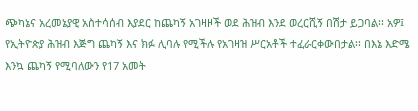ጭካኔና አረመኔያዊ አስተሳሰብ እያደር ከጨካኝ አገዛዞች ወደ ሕዝብ እንደ ወረርሺኝ በሽታ ይጋባል፡፡ አዎ፤ የኢትዮጵያ ሕዝብ እጅግ ጨካኝ እና ክፉ ሊባሉ የሚችሉ የአገዛዝ ሥርአቶች ተፈራርቀውበታል፡፡ በእኔ እድሜ እንኳ ጨካኝ የሚባለውን የ17 አመት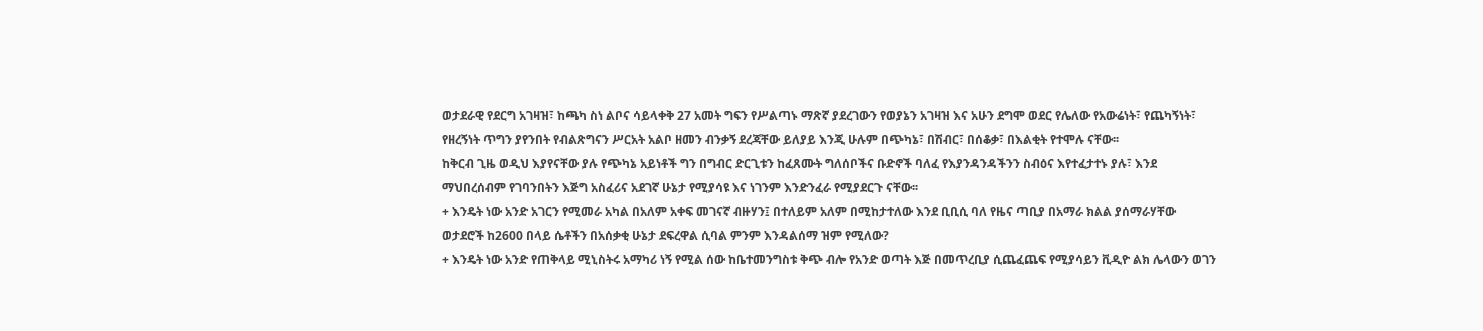ወታደራዊ የደርግ አገዛዝ፣ ከጫካ ስነ ልቦና ሳይላቀቅ 27 አመት ግፍን የሥልጣኑ ማጽኛ ያደረገውን የወያኔን አገዛዝ እና አሁን ደግሞ ወደር የሌለው የአውሬነት፣ የጨካኝነት፣ የዘረኝነት ጥግን ያየንበት የብልጽግናን ሥርአት አልቦ ዘመን ብንቃኝ ደረጃቸው ይለያይ እንጂ ሁሉም በጭካኔ፣ በሽብር፣ በሰቆቃ፣ በእልቂት የተሞሉ ናቸው፡፡
ከቅርብ ጊዜ ወዲህ እያየናቸው ያሉ የጭካኔ አይነቶች ግን በግብር ድርጊቱን ከፈጸሙት ግለሰቦችና ቡድኖች ባለፈ የእያንዳንዳችንን ስብዕና እየተፈታተኑ ያሉ፣ እንደ ማህበረሰብም የገባንበትን እጅግ አስፈሪና አደገኛ ሁኔታ የሚያሳዩ እና ነገንም እንድንፈራ የሚያደርጉ ናቸው፡፡
+ እንዴት ነው አንድ አገርን የሚመራ አካል በአለም አቀፍ መገናኛ ብዙሃን፤ በተለይም አለም በሚከታተለው እንደ ቢቢሲ ባለ የዜና ጣቢያ በአማራ ክልል ያሰማራሃቸው ወታደሮች ከ2600 በላይ ሴቶችን በአሰቃቂ ሁኔታ ደፍረዋል ሲባል ምንም እንዳልሰማ ዝም የሚለው?
+ እንዴት ነው አንድ የጠቅላይ ሚኒስትሩ አማካሪ ነኝ የሚል ሰው ከቤተመንግስቱ ቅጭ ብሎ የአንድ ወጣት እጅ በመጥረቢያ ሲጨፈጨፍ የሚያሳይን ቪዲዮ ልክ ሌላውን ወገን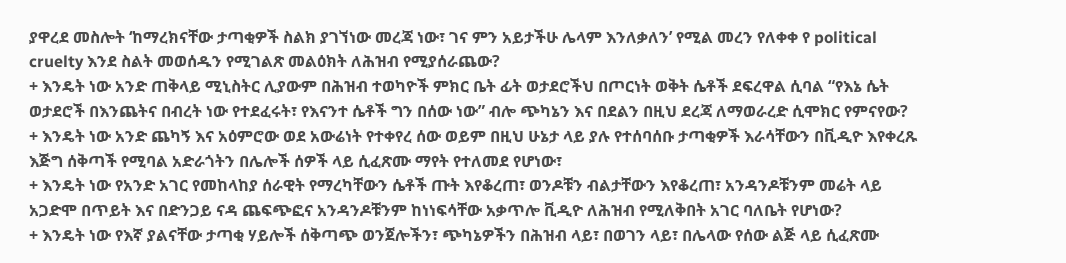ያዋረደ መስሎት ‘ከማረክናቸው ታጣቂዎች ስልክ ያገኘነው መረጃ ነው፣ ገና ምን አይታችሁ ሌላም እንለቃለን’ የሚል መረን የለቀቀ የ political cruelty እንደ ስልት መወሰዱን የሚገልጽ መልዕክት ለሕዝብ የሚያሰራጨው?
+ እንዴት ነው አንድ ጠቅላይ ሚኒስትር ሊያውም በሕዝብ ተወካዮች ምክር ቤት ፊት ወታደሮችህ በጦርነት ወቅት ሴቶች ደፍረዋል ሲባል “የእኔ ሴት ወታደሮች በእንጨትና በብረት ነው የተደፈሩት፣ የእናንተ ሴቶች ግን በሰው ነው” ብሎ ጭካኔን እና በደልን በዚህ ደረጃ ለማወራረድ ሲሞክር የምናየው?
+ እንዴት ነው አንድ ጨካኝ እና አዕምሮው ወደ አውሬነት የተቀየረ ሰው ወይም በዚህ ሁኔታ ላይ ያሉ የተሰባሰቡ ታጣቂዎች እራሳቸውን በቪዲዮ እየቀረጹ እጅግ ሰቅጣች የሚባል አድራጎትን በሌሎች ሰዎች ላይ ሲፈጽሙ ማየት የተለመደ የሆነው፣
+ እንዴት ነው የአንድ አገር የመከላከያ ሰራዊት የማረካቸውን ሴቶች ጡት እየቆረጠ፣ ወንዶቹን ብልታቸውን እየቆረጠ፣ አንዳንዶቹንም መሬት ላይ አጋድሞ በጥይት እና በድንጋይ ናዳ ጨፍጭፎና አንዳንዶቹንም ከነነፍሳቸው አቃጥሎ ቪዲዮ ለሕዝብ የሚለቅበት አገር ባለቤት የሆነው?
+ እንዴት ነው የእኛ ያልናቸው ታጣቂ ሃይሎች ሰቅጣጭ ወንጀሎችን፣ ጭካኔዎችን በሕዝብ ላይ፣ በወገን ላይ፣ በሌላው የሰው ልጅ ላይ ሲፈጽሙ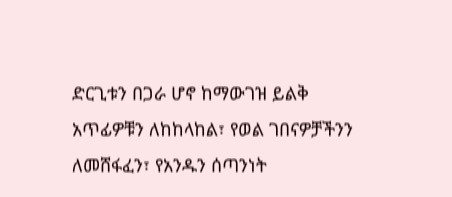ድርጊቱን በጋራ ሆኖ ከማውገዝ ይልቅ አጥፊዎቹን ለከከላከል፣ የወል ገበናዎቻችንን ለመሸፋፈን፣ የአንዱን ሰጣንነት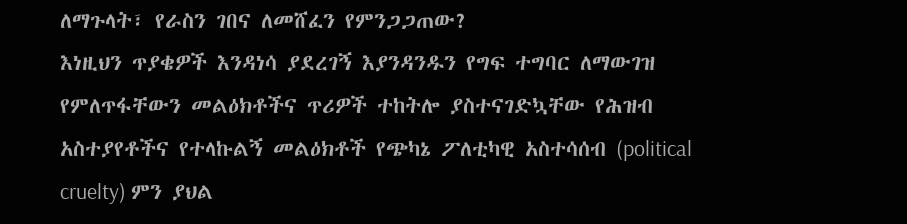ለማጉላት፣ የራስን ገበና ለመሸፈን የምንጋጋጠው?
እነዚህን ጥያቄዎች እንዳነሳ ያደረገኝ እያንዳንዱን የግፍ ተግባር ለማውገዝ የምለጥፋቸውን መልዕክቶችና ጥሪዎች ተከትሎ ያስተናገድኳቸው የሕዝብ አስተያየቶችና የተላኩልኝ መልዕክቶች የጭካኔ ፖለቲካዊ አስተሳሰብ (political cruelty) ምን ያህል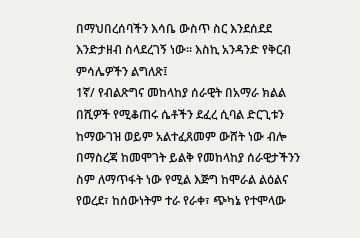በማህበረሰባችን እሳቤ ውስጥ ስር እንደሰደደ እንድታዘብ ስላደረገኝ ነው፡፡ እስኪ አንዳንድ የቅርብ ምሳሌዎችን ልግለጽ፤
1ኛ/ የብልጽግና መከላከያ ሰራዊት በአማራ ክልል በሺዎች የሚቆጠሩ ሴቶችን ደፈረ ሲባል ድርጊቱን ከማውገዝ ወይም አልተፈጸመም ውሸት ነው ብሎ በማስረጃ ከመሞገት ይልቅ የመከላከያ ሰራዊታችንን ስም ለማጥፋት ነው የሚል እጅግ ከሞራል ልዕልና የወረደ፣ ከሰውነትም ተራ የራቀ፣ ጭካኔ የተሞላው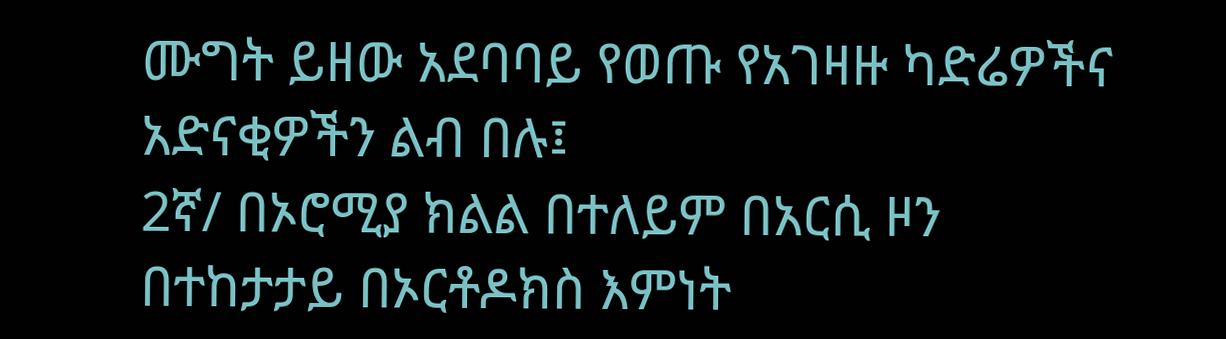ሙግት ይዘው አደባባይ የወጡ የአገዛዙ ካድሬዎችና አድናቂዎችን ልብ በሉ፤
2ኛ/ በኦሮሚያ ክልል በተለይም በአርሲ ዞን በተከታታይ በኦርቶዶክስ እምነት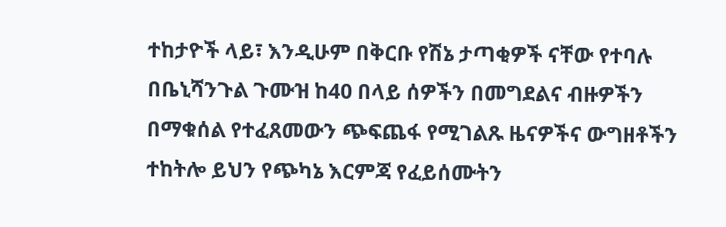ተከታዮች ላይ፣ እንዲሁም በቅርቡ የሽኔ ታጣቂዎች ናቸው የተባሉ በቤኒሻንጉል ጉሙዝ ከ40 በላይ ሰዎችን በመግደልና ብዙዎችን በማቁሰል የተፈጸመውን ጭፍጨፋ የሚገልጹ ዜናዎችና ውግዘቶችን ተከትሎ ይህን የጭካኔ እርምጃ የፈይሰሙትን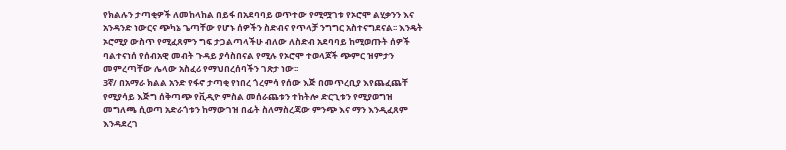የክልሉን ታጣቂዎች ለመከላከል በይፋ በአደባባይ ወጥተው የሚሟገቱ የኦሮሞ ልሂቃንን እና አንዳንድ ነውርና ጭካኔ ጌጣቸው የሆኑ ሰዎችን ስድብና የጥላቻ ንግግር አስተናግደናል፡፡ እንዴት ኦሮሚያ ውስጥ የሚፈጸምን ግፍ ታጋልጣላችሁ ብለው ለስድብ አደባባይ ከሚወጡት ሰዎች ባልተናነሰ የሰብአዊ መብት ጉዳይ ያሳስበናል የሚሉ የኦሮሞ ተወላጆች ጭምር ዝምታን መምረጣቸው ሌላው አስፈሪ የማህበረሰባችን ገጽታ ነው፡፡
3ኛ/ በአማራ ክልል አንድ የፋኖ ታጣቂ የነበረ ጎረምሳ የሰው እጅ በመጥረቢያ እየጨፈጨቸ የሚያሳይ እጅግ ሰቅጣጭ የቪዲዮ ምስል መሰራጨቱን ተከትሎ ድርጊቱን የሚያወግዝ መግለጫ ሲወጣ አድራጎቱን ከማውገዝ በፊት ስለማስረጃው ምንጭ እና ማን እንዲፈጸም እንዳደረገ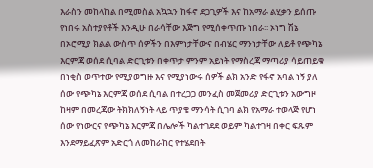እራስን መከላከል በሚመስል አኳኋን ከፋኖ ደጋጊዎች እና ከአማራ ልሂቃን ይሰጡ የነበሩ አስተያየቶች እንዲሁ በራሳቸው እጅግ የሚሰቀጥጡ ነበራ፡፡ ኦነግ ሽኔ በኦሮሚያ ክልል ውስጥ ሰዎችን በእምነታቸውና በብሄር ማንነታቸው ለይቶ የጭካኔ እርምጃ ወሰደ ሲባል ድርጊቱን በቀጥታ ምንም አይነት የማስረጃ ማጣሪያ ሳይጠይቁ በነቂስ ወጥተው የሚያወግዙ እና የሚያነውሩ ሰዎች ልክ አንድ የፋኖ አባል ነኝ ያለ ሰው የጭካኔ እርምጃ ወሰደ ሲባል በተረጋጋ መንፈስ መጀመሪያ ድርጊቱን አውግዞ ከዛም በመረጃው ትክክለኝነት ላይ ጥያቄ ማንሳት ሲገባ ልክ የአማራ ተወላጅ የሆነ ሰው የነውርና የጭካኔ እርምጃ በሌሎች ካልተገደደ ወይም ካልተገዛ በቀር ፍጹም እንደማይፈጽም አድርጎ ለመከራከር የተሄደበት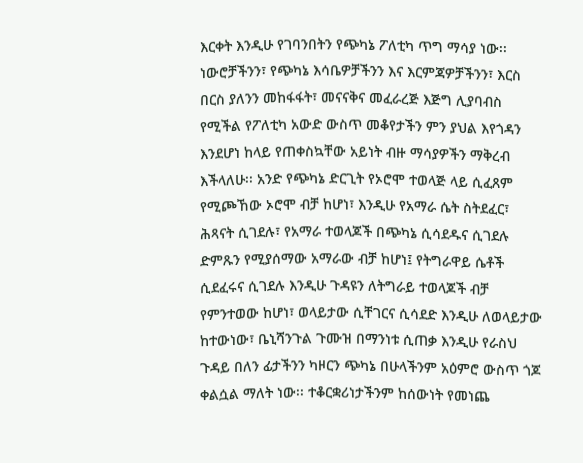እርቀት እንዲሁ የገባንበትን የጭካኔ ፖለቲካ ጥግ ማሳያ ነው፡፡
ነውሮቻችንን፣ የጭካኔ እሳቤዎቻችንን እና እርምጃዎቻችንን፣ እርስ በርስ ያለንን መከፋፋት፣ መናናቅና መፈራረጅ እጅግ ሊያባብስ የሚችል የፖለቲካ አውድ ውስጥ መቆየታችን ምን ያህል እየጎዳን እንደሆነ ከላይ የጠቀስኳቸው አይነት ብዙ ማሳያዎችን ማቅረብ እችላለሁ፡፡ አንድ የጭካኔ ድርጊት የኦሮሞ ተወላጅ ላይ ሲፈጸም የሚጮኸው ኦሮሞ ብቻ ከሆነ፣ እንዲሁ የአማራ ሴት ስትደፈር፣ ሕጻናት ሲገደሉ፣ የአማራ ተወላጆች በጭካኔ ሲሳደዱና ሲገደሉ ድምጹን የሚያሰማው አማራው ብቻ ከሆነ፤ የትግራዋይ ሴቶች ሲደፈሩና ሲገደሉ እንዲሁ ጉዳዩን ለትግራይ ተወላጆች ብቻ የምንተወው ከሆነ፣ ወላይታው ሲቸገርና ሲሳደድ እንዲሁ ለወላይታው ከተውነው፣ ቤኒሻንጉል ጉሙዝ በማንነቱ ሲጠቃ እንዲሁ የራስህ ጉዳይ በለን ፊታችንን ካዞርን ጭካኔ በሁላችንም አዕምሮ ውስጥ ጎጆ ቀልሷል ማለት ነው፡፡ ተቆርቋሪነታችንም ከሰውነት የመነጨ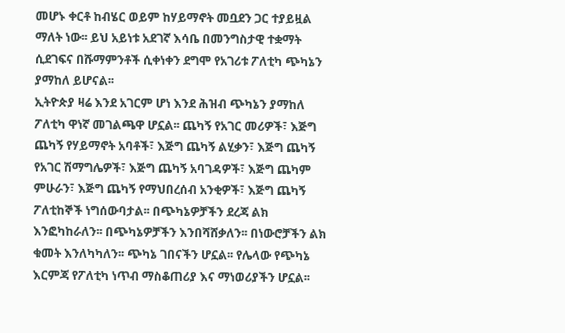መሆኑ ቀርቶ ከብሄር ወይም ከሃይማኖት መቧደን ጋር ተያይዟል ማለት ነው፡፡ ይህ አይነቱ አደገኛ እሳቤ በመንግስታዊ ተቋማት ሲደገፍና በሹማምንቶች ሲቀነቀን ደግሞ የአገሪቱ ፖለቲካ ጭካኔን ያማከለ ይሆናል፡፡
ኢትዮጵያ ዛሬ እንደ አገርም ሆነ እንደ ሕዝብ ጭካኔን ያማከለ ፖለቲካ ዋነኛ መገልጫዋ ሆኗል፡፡ ጨካኝ የአገር መሪዎች፣ እጅግ ጨካኝ የሃይማኖት አባቶች፣ እጅግ ጨካኝ ልሂቃን፣ እጅግ ጨካኝ የአገር ሽማግሌዎች፣ እጅግ ጨካኝ አባገዳዎች፣ እጅግ ጨካም ምሁራን፣ እጅግ ጨካኝ የማህበረሰብ አንቂዎች፣ እጅግ ጨካኝ ፖለቲከኞች ነግሰውባታል፡፡ በጭካኔዎቻችን ደረጃ ልክ እንፎካከራለን፡፡ በጭካኔዎቻችን እንበሻሸቃለን፡፡ በነውሮቻችን ልክ ቁመት እንለካካለን፡፡ ጭካኔ ገበናችን ሆኗል፡፡ የሌላው የጭካኔ እርምጃ የፖለቲካ ነጥብ ማስቆጠሪያ እና ማነወሪያችን ሆኗል፡፡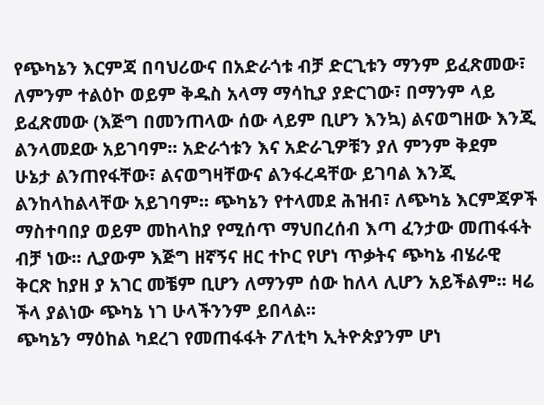የጭካኔን እርምጃ በባህሪውና በአድራጎቱ ብቻ ድርጊቱን ማንም ይፈጽመው፣ ለምንም ተልዕኮ ወይም ቅዱስ አላማ ማሳኪያ ያድርገው፣ በማንም ላይ ይፈጽመው (እጅግ በመንጠላው ሰው ላይም ቢሆን እንኳ) ልናወግዘው እንጂ ልንላመደው አይገባም፡፡ አድራጎቱን እና አድራጊዎቹን ያለ ምንም ቅደም ሁኔታ ልንጠየፋቸው፣ ልናወግዛቸውና ልንፋረዳቸው ይገባል እንጂ ልንከላከልላቸው አይገባም፡፡ ጭካኔን የተላመደ ሕዝብ፣ ለጭካኔ እርምጃዎች ማስተባበያ ወይም መከላከያ የሚሰጥ ማህበረሰብ እጣ ፈንታው መጠፋፋት ብቻ ነው፡፡ ሊያውም እጅግ ዘኛኝና ዘር ተኮር የሆነ ጥቃትና ጭካኔ ብሄራዊ ቅርጽ ከያዘ ያ አገር መቼም ቢሆን ለማንም ሰው ከለላ ሊሆን አይችልም፡፡ ዛሬ ችላ ያልነው ጭካኔ ነገ ሁላችንንም ይበላል፡፡
ጭካኔን ማዕከል ካደረገ የመጠፋፋት ፖለቲካ ኢትዮጵያንም ሆነ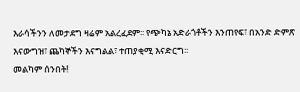እራሳችንን ለመታደግ ዛሬም አልረፈደም፡፡ የጭካኔ አድራጎቶችን እንጠየፍ፣ በአንድ ድምጽ እናውግዝ፣ ጨካኞችን እናግልል፣ ተጠያቂሚ እናድርግ፡፡
መልካም ሰንበት!